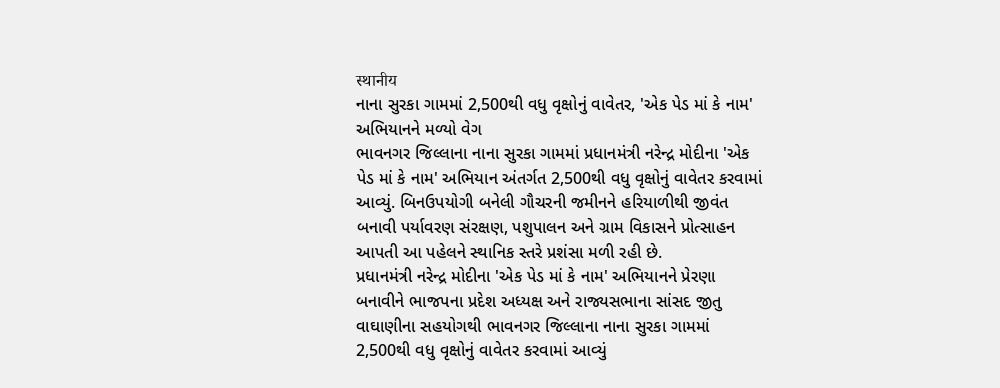स्थानीय
નાના સુરકા ગામમાં 2,500થી વધુ વૃક્ષોનું વાવેતર, 'એક પેડ માં કે નામ' અભિયાનને મળ્યો વેગ
ભાવનગર જિલ્લાના નાના સુરકા ગામમાં પ્રધાનમંત્રી નરેન્દ્ર મોદીના 'એક પેડ માં કે નામ' અભિયાન અંતર્ગત 2,500થી વધુ વૃક્ષોનું વાવેતર કરવામાં આવ્યું. બિનઉપયોગી બનેલી ગૌચરની જમીનને હરિયાળીથી જીવંત બનાવી પર્યાવરણ સંરક્ષણ, પશુપાલન અને ગ્રામ વિકાસને પ્રોત્સાહન આપતી આ પહેલને સ્થાનિક સ્તરે પ્રશંસા મળી રહી છે.
પ્રધાનમંત્રી નરેન્દ્ર મોદીના 'એક પેડ માં કે નામ' અભિયાનને પ્રેરણા બનાવીને ભાજપના પ્રદેશ અધ્યક્ષ અને રાજ્યસભાના સાંસદ જીતુ વાઘાણીના સહયોગથી ભાવનગર જિલ્લાના નાના સુરકા ગામમાં 2,500થી વધુ વૃક્ષોનું વાવેતર કરવામાં આવ્યું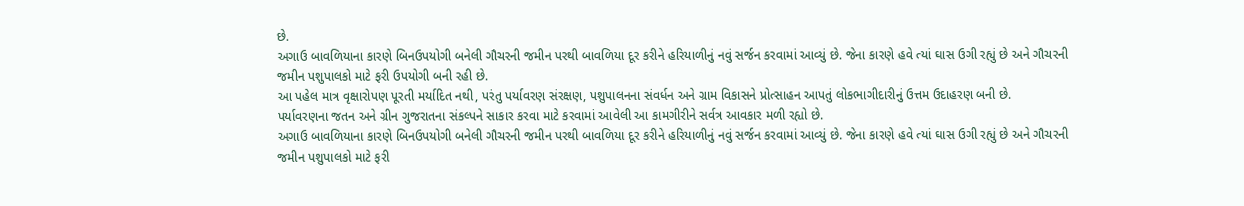છે.
અગાઉ બાવળિયાના કારણે બિનઉપયોગી બનેલી ગૌચરની જમીન પરથી બાવળિયા દૂર કરીને હરિયાળીનું નવું સર્જન કરવામાં આવ્યું છે. જેના કારણે હવે ત્યાં ઘાસ ઉગી રહ્યું છે અને ગૌચરની જમીન પશુપાલકો માટે ફરી ઉપયોગી બની રહી છે.
આ પહેલ માત્ર વૃક્ષારોપણ પૂરતી મર્યાદિત નથી, પરંતુ પર્યાવરણ સંરક્ષણ, પશુપાલનના સંવર્ધન અને ગ્રામ વિકાસને પ્રોત્સાહન આપતું લોકભાગીદારીનું ઉત્તમ ઉદાહરણ બની છે.
પર્યાવરણના જતન અને ગ્રીન ગુજરાતના સંકલ્પને સાકાર કરવા માટે કરવામાં આવેલી આ કામગીરીને સર્વત્ર આવકાર મળી રહ્યો છે.
અગાઉ બાવળિયાના કારણે બિનઉપયોગી બનેલી ગૌચરની જમીન પરથી બાવળિયા દૂર કરીને હરિયાળીનું નવું સર્જન કરવામાં આવ્યું છે. જેના કારણે હવે ત્યાં ઘાસ ઉગી રહ્યું છે અને ગૌચરની જમીન પશુપાલકો માટે ફરી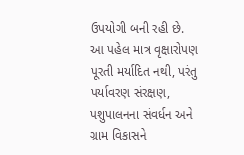ઉપયોગી બની રહી છે.
આ પહેલ માત્ર વૃક્ષારોપણ પૂરતી મર્યાદિત નથી, પરંતુ પર્યાવરણ સંરક્ષણ, પશુપાલનના સંવર્ધન અને ગ્રામ વિકાસને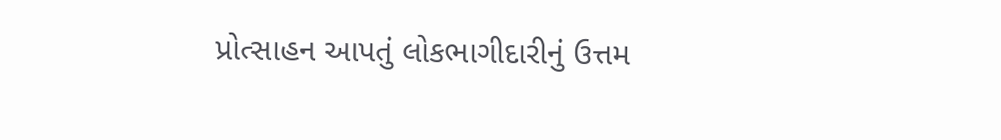પ્રોત્સાહન આપતું લોકભાગીદારીનું ઉત્તમ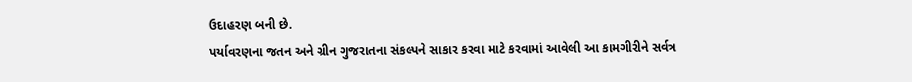ઉદાહરણ બની છે.
પર્યાવરણના જતન અને ગ્રીન ગુજરાતના સંકલ્પને સાકાર કરવા માટે કરવામાં આવેલી આ કામગીરીને સર્વત્ર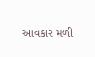આવકાર મળી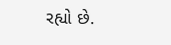રહ્યો છે.